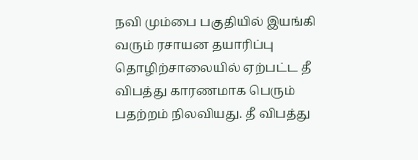நவி மும்பை பகுதியில் இயங்கி வரும் ரசாயன தயாரிப்பு தொழிற்சாலையில் ஏற்பட்ட தீ விபத்து காரணமாக பெரும் பதற்றம் நிலவியது. தீ விபத்து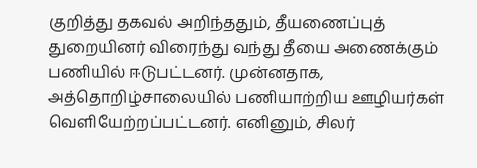குறித்து தகவல் அறிந்ததும், தீயணைப்புத் துறையினர் விரைந்து வந்து தீயை அணைக்கும் பணியில் ஈடுபட்டனர். முன்னதாக, அத்தொறிழ்சாலையில் பணியாற்றிய ஊழியர்கள் வெளியேற்றப்பட்டனர். எனினும், சிலர்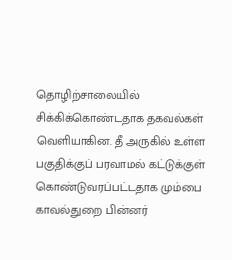தொழிற்சாலையில் சிக்கிக்கொண்டதாக தகவல்கள் வெளியாகின. தீ அருகில் உள்ள பகுதிக்குப் பரவாமல் கட்டுக்குள் கொண்டுவரப்பட்டதாக மும்பை காவல்துறை பின்னர்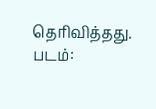தெரிவித்தது. படம்: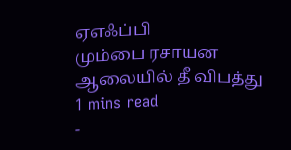ஏஎஃப்பி
மும்பை ரசாயன ஆலையில் தீ விபத்து
1 mins read
-